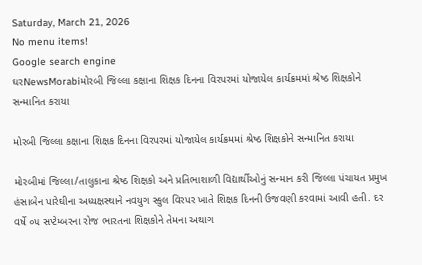Saturday, March 21, 2026
No menu items!
Google search engine
ઘરNewsMorabiમોરબી જિલ્લા કક્ષાના શિક્ષક દિનના વિરપરમાં યોજાયેલ કાર્યક્રમમાં શ્રેષ્ઠ શિક્ષકોને સન્માનિત કરાયા

મોરબી જિલ્લા કક્ષાના શિક્ષક દિનના વિરપરમાં યોજાયેલ કાર્યક્રમમાં શ્રેષ્ઠ શિક્ષકોને સન્માનિત કરાયા

મોરબીમાં જિલ્લા/તાલુકાના શ્રેષ્ઠ શિક્ષકો અને પ્રતિભાશાળી વિદ્યાર્થીઓનું સન્માન કરી જિલ્લા પંચાયત પ્રમુખ હંસાબેન પારેઘીના અધ્યક્ષસ્થાને નવયુગ સ્કુલ વિરપર ખાતે શિક્ષક દિનની ઉજવણી કરવામાં આવી હતી. દર વર્ષે ૦૫ સપ્ટેમ્બરના રોજ ભારતના શિક્ષકોને તેમના અથાગ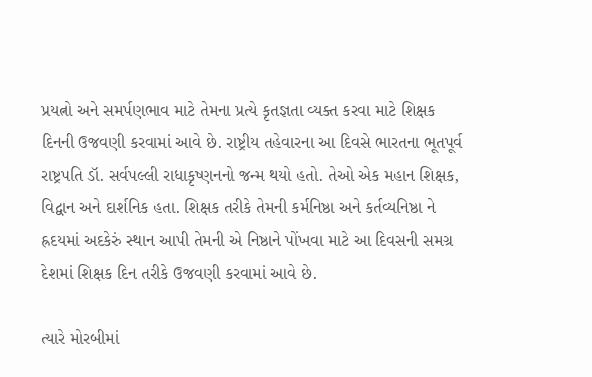પ્રયત્નો અને સમર્પણભાવ માટે તેમના પ્રત્યે કૃતજ્ઞતા વ્યક્ત કરવા માટે શિક્ષક દિનની ઉજવણી કરવામાં આવે છે. રાષ્ટ્રીય તહેવારના આ દિવસે ભારતના ભૂતપૂર્વ રાષ્ટ્રપતિ ડૉ. સર્વપલ્લી રાધાકૃષ્ણનનો જન્મ થયો હતો. તેઓ એક મહાન શિક્ષક, વિદ્વાન અને દાર્શનિક હતા. શિક્ષક તરીકે તેમની કર્મનિષ્ઠા અને કર્તવ્યનિષ્ઠા ને હ્રદયમાં અદકેરું સ્થાન આપી તેમની એ નિષ્ઠાને પોંખવા માટે આ દિવસની સમગ્ર દેશમાં શિક્ષક દિન તરીકે ઉજવણી કરવામાં આવે છે.

ત્યારે મોરબીમાં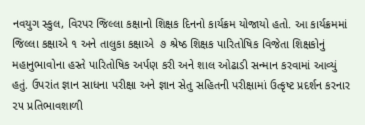નવયુગ સ્કુલ, વિરપર જિલ્લા કક્ષાનો શિક્ષક દિનનો કાર્યક્રમ યોજાયો હતો. આ કાર્યક્રમમાં જિલ્લા કક્ષાએ ૧ અને તાલુકા કક્ષાએ  ૭ શ્રેષ્ઠ શિક્ષક પારિતોષિક વિજેતા શિક્ષકોનું મહાનુભાવોના હસ્તે પારિતોષિક અર્પણ કરી અને શાલ ઓઢાડી સન્માન કરવામાં આવ્યું હતું. ઉપરાંત જ્ઞાન સાધના પરીક્ષા અને જ્ઞાન સેતુ સહિતની પરીક્ષામાં ઉત્કૃષ્ટ પ્રદર્શન કરનાર ૨૫ પ્રતિભાવશાળી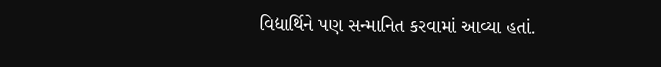વિદ્યાર્થિને પણ સન્માનિત કરવામાં આવ્યા હતાં.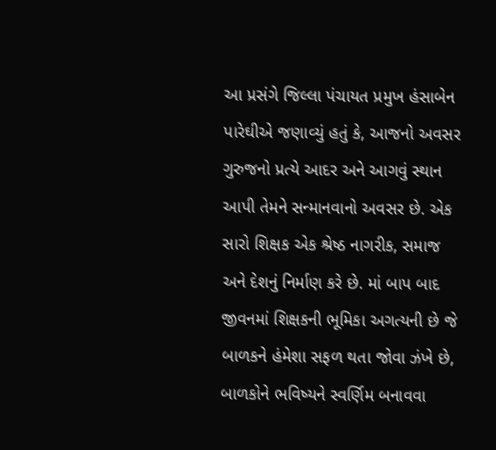આ પ્રસંગે જિલ્લા પંચાયત પ્રમુખ હંસાબેન પારેઘીએ જણાવ્યું હતું કે, આજનો અવસર ગુરુજનો પ્રત્યે આદર અને આગવું સ્થાન આપી તેમને સન્માનવાનો અવસર છે. એક સારો શિક્ષક એક શ્રેષ્ઠ નાગરીક, સમાજ અને દેશનું નિર્માણ કરે છે. માં બાપ બાદ જીવનમાં શિક્ષકની ભૂમિકા અગત્યની છે જે બાળકને હંમેશા સફળ થતા જોવા ઝંખે છે, બાળકોને ભવિષ્યને સ્વર્ણિમ બનાવવા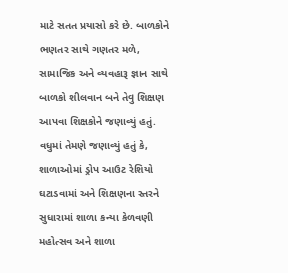માટે સતત પ્રયાસો કરે છે. બાળકોને ભણતર સાથે ગણતર મળે, સામાજિક અને વ્યવહારૂ જ્ઞાન સાથે બાળકો શીલવાન બને તેવુ શિક્ષણ આપવા શિક્ષકોને જણાવ્યું હતું. વધુમાં તેમણે જણાવ્યું હતું કે, શાળાઓમાં ડ્રોપ આઉટ રેશિયો ઘટાડવામાં અને શિક્ષણના સ્તરને સુધારામાં શાળા કન્યા કેળવણી મહોત્સવ અને શાળા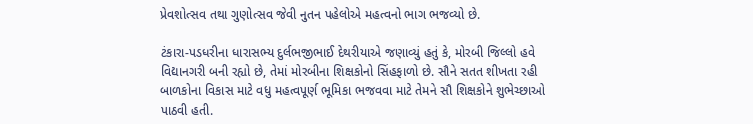પ્રેવશોત્સવ તથા ગુણોત્સવ જેવી નુતન પહેલોએ મહત્વનો ભાગ ભજવ્યો છે.

ટંકારા-પડધરીના ધારાસભ્ય દુર્લભજીભાઈ દેથરીયાએ જણાવ્યું હતું કે, મોરબી જિલ્લો હવે વિદ્યાનગરી બની રહ્યો છે, તેમાં મોરબીના શિક્ષકોનો સિંહફાળો છે. સૌને સતત શીખતા રહી બાળકોના વિકાસ માટે વધુ મહત્વપૂર્ણ ભૂમિકા ભજવવા માટે તેમને સૌ શિક્ષકોને શુભેચ્છાઓ પાઠવી હતી.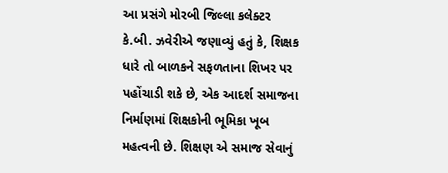આ પ્રસંગે મોરબી જિલ્લા કલેક્ટર કે.બી. ઝવેરીએ જણાવ્યું હતું કે, શિક્ષક ધારે તો બાળકને સફળતાના શિખર પર પહોંચાડી શકે છે, એક આદર્શ સમાજના નિર્માણમાં શિક્ષકોની ભૂમિકા ખૂબ મહત્વની છે. શિક્ષણ એ સમાજ સેવાનું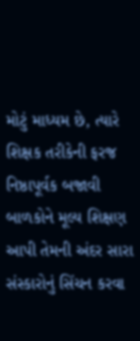મોટું માધ્યમ છે, ત્યારે શિક્ષક તરીકેની ફરજ નિષ્ઠાપૂર્વક બજાવી બાળકોને મૂલ્ય શિક્ષણ આપી તેમની અંદર સારા સંસ્કારોનું સિંચન કરવા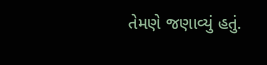તેમણે જણાવ્યું હતું.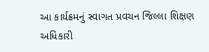આ કાર્યક્રમનું સ્વાગત પ્રવચન જિલ્લા શિક્ષણ અધિકારી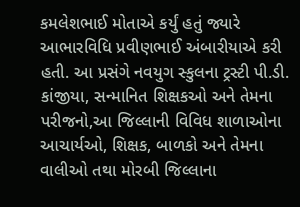કમલેશભાઈ મોતાએ કર્યું હતું જ્યારે આભારવિધિ પ્રવીણભાઈ અંબારીયાએ કરી હતી. આ પ્રસંગે નવયુગ સ્કુલના ટ્રસ્ટી પી.ડી. કાંજીયા, સન્માનિત શિક્ષકઓ અને તેમના પરીજનો,આ જિલ્લાની વિવિધ શાળાઓના આચાર્યઓ, શિક્ષક, બાળકો અને તેમના વાલીઓ તથા મોરબી જિલ્લાના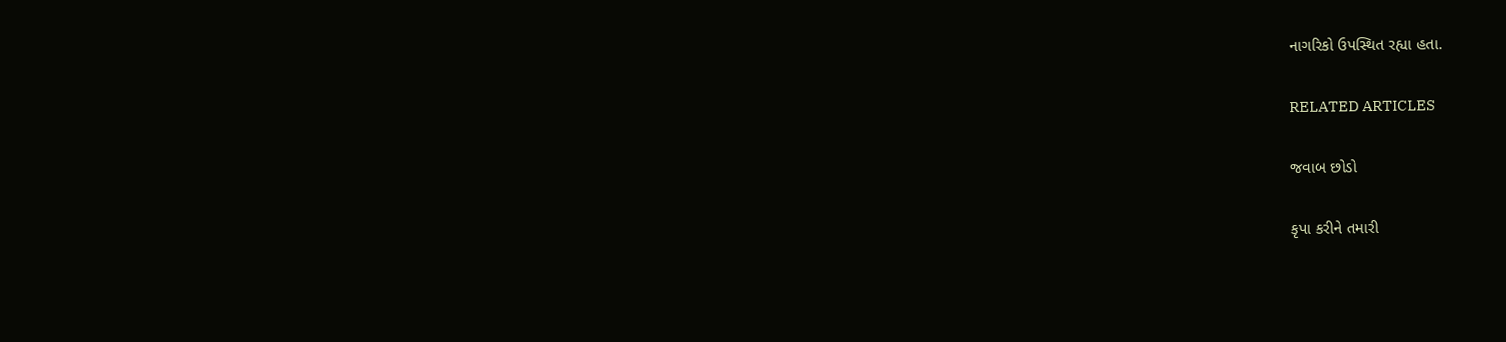નાગરિકો ઉપસ્થિત રહ્યા હતા.

RELATED ARTICLES

જવાબ છોડો

કૃપા કરીને તમારી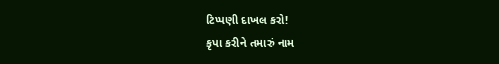ટિપ્પણી દાખલ કરો!
કૃપા કરીને તમારું નામ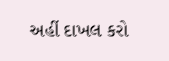અહીં દાખલ કરો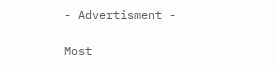- Advertisment -

Most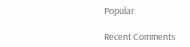Popular

Recent Comments